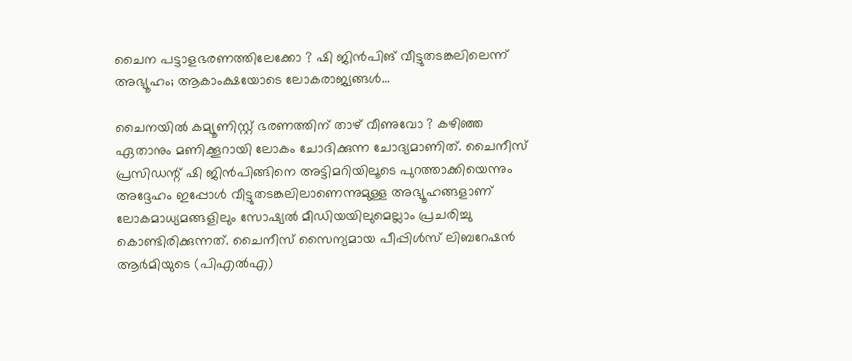ചൈന പട്ടാളഭരണത്തിലേക്കോ ? ഷി ജിന്‍പിങ് വീട്ടുതടങ്കലിലെന്ന് അഭ്യൂഹം; ആകാംക്ഷയോടെ ലോകരാജ്യങ്ങള്‍…

ചൈനയില്‍ കമ്യൂണിസ്റ്റ് ഭരണത്തിന് താഴ് വീണുവോ ? കഴിഞ്ഞ ഏതാനും മണിക്കൂറായി ലോകം ചോദിക്കുന്ന ചോദ്യമാണിത്. ചൈനീസ് പ്രസിഡന്റ് ഷി ജിന്‍പിങ്ങിനെ അട്ടിമറിയിലൂടെ പുറത്താക്കിയെന്നും അദ്ദേഹം ഇപ്പോള്‍ വീട്ടുതടങ്കലിലാണെന്നുമുള്ള അഭ്യൂഹങ്ങളാണ് ലോകമാധ്യമങ്ങളിലും സോഷ്യല്‍ മീഡിയയിലുമെല്ലാം പ്രചരിച്ചു കൊണ്ടിരിക്കുന്നത്. ചൈനീസ് സൈന്യമായ പീപ്പിള്‍സ് ലിബറേഷന്‍ ആര്‍മിയുടെ (പിഎല്‍എ)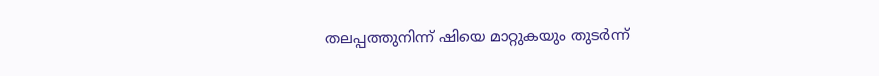തലപ്പത്തുനിന്ന് ഷിയെ മാറ്റുകയും തുടര്‍ന്ന്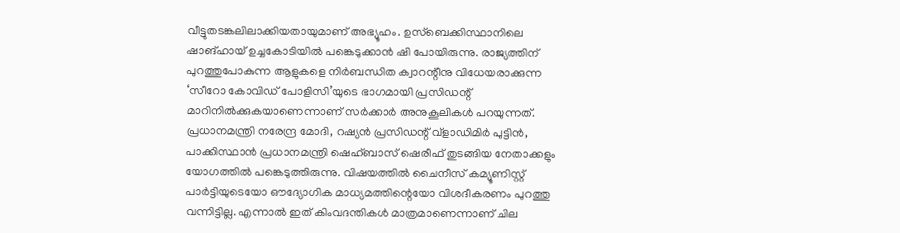വീട്ടുതടങ്കലിലാക്കിയതായുമാണ് അഭ്യൂഹം. ഉസ്‌ബെക്കിസ്ഥാനിലെ ഷാങ്ഹായ് ഉച്ചകോടിയില്‍ പങ്കെടുക്കാന്‍ ഷി പോയിരുന്നു. രാജ്യത്തിന് പുറത്തുപോകുന്ന ആളുകളെ നിര്‍ബന്ധിത ക്വാറന്റീനു വിധേയരാക്കുന്ന ‘സീറോ കോവിഡ് പോളിസി’യുടെ ഭാഗമായി പ്രസിഡന്റ് മാറിനില്‍ക്കുകയാണെന്നാണ് സര്‍ക്കാര്‍ അനുകൂലികള്‍ പറയുന്നത്. പ്രധാനമന്ത്രി നരേന്ദ്ര മോദി, റഷ്യന്‍ പ്രസിഡന്റ് വ്ളാഡിമിര്‍ പുട്ടിന്‍, പാക്കിസ്ഥാന്‍ പ്രധാനമന്ത്രി ഷെഹ്ബാസ് ഷെരീഫ് തുടങ്ങിയ നേതാക്കളും യോഗത്തില്‍ പങ്കെടുത്തിരുന്നു. വിഷയത്തില്‍ ചൈനീസ് കമ്യൂണിസ്റ്റ് പാര്‍ട്ടിയുടെയോ ഔദ്യോഗിക മാധ്യമത്തിന്റെയോ വിശദീകരണം പുറത്തു വന്നിട്ടില്ല. എന്നാല്‍ ഇത് കിംവദന്തികള്‍ മാത്രമാണെന്നാണ് ചില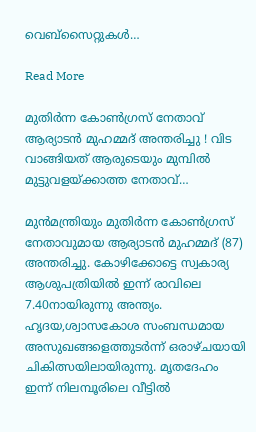വെബ്‌സൈറ്റുകള്‍…

Read More

മുതിര്‍ന്ന കോണ്‍ഗ്രസ് നേതാവ് ആര്യാടന്‍ മുഹമ്മദ് അന്തരിച്ചു ! വിട വാങ്ങിയത് ആരുടെയും മുമ്പില്‍ മുട്ടുവളയ്ക്കാത്ത നേതാവ്…

മുന്‍മന്ത്രിയും മുതിര്‍ന്ന കോണ്‍ഗ്രസ് നേതാവുമായ ആര്യാടന്‍ മുഹമ്മദ് (87) അന്തരിച്ചു. കോഴിക്കോട്ടെ സ്വകാര്യ ആശുപത്രിയില്‍ ഇന്ന് രാവിലെ 7.40നായിരുന്നു അന്ത്യം. ഹൃദയ,ശ്വാസകോശ സംബന്ധമായ അസുഖങ്ങളെത്തുടര്‍ന്ന് ഒരാഴ്ചയായി ചികിത്സയിലായിരുന്നു. മൃതദേഹം ഇന്ന് നിലമ്പൂരിലെ വീട്ടില്‍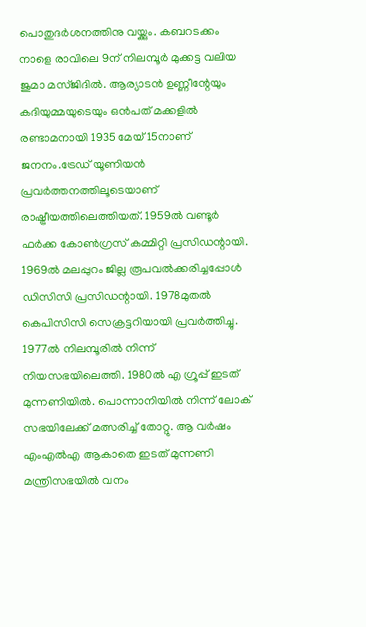പൊതുദര്‍ശനത്തിനു വയ്ക്കും. കബറടക്കം നാളെ രാവിലെ 9ന് നിലമ്പൂര്‍ മുക്കട്ട വലിയ ജുമാ മസ്ജിദില്‍. ആര്യാടന്‍ ഉണ്ണീന്റേയും കദിയുമ്മയുടെയും ഒന്‍പത് മക്കളില്‍ രണ്ടാമനായി 1935 മേയ് 15നാണ് ജനനം.ട്രേഡ് യൂണിയന്‍ പ്രവര്‍ത്തനത്തിലൂടെയാണ് രാഷ്ട്രീയത്തിലെത്തിയത്. 1959ല്‍ വണ്ടൂര്‍ ഫര്‍ക്ക കോണ്‍ഗ്രസ് കമ്മിറ്റി പ്രസിഡന്റായി. 1969ല്‍ മലപ്പുറം ജില്ല രൂപവല്‍ക്കരിച്ചപ്പോള്‍ ഡിസിസി പ്രസിഡന്റായി. 1978മുതല്‍ കെപിസിസി സെക്രട്ടറിയായി പ്രവര്‍ത്തിച്ചു. 1977ല്‍ നിലമ്പൂരില്‍ നിന്ന് നിയസഭയിലെത്തി. 1980ല്‍ എ ഗ്രൂപ്പ് ഇടത് മുന്നണിയില്‍. പൊന്നാനിയില്‍ നിന്ന് ലോക് സഭയിലേക്ക് മത്സരിച്ച് തോറ്റു. ആ വര്‍ഷം എംഎല്‍എ ആകാതെ ഇടത് മുന്നണി മന്ത്രിസഭയില്‍ വനം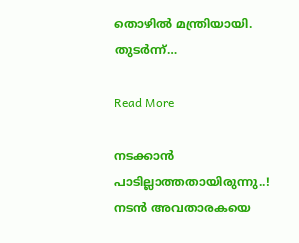തൊഴില്‍ മന്ത്രിയായി. തുടര്‍ന്ന്…

Read More

നടക്കാന്‍ പാടില്ലാത്തതായിരുന്നു..! നടന്‍ അവതാരകയെ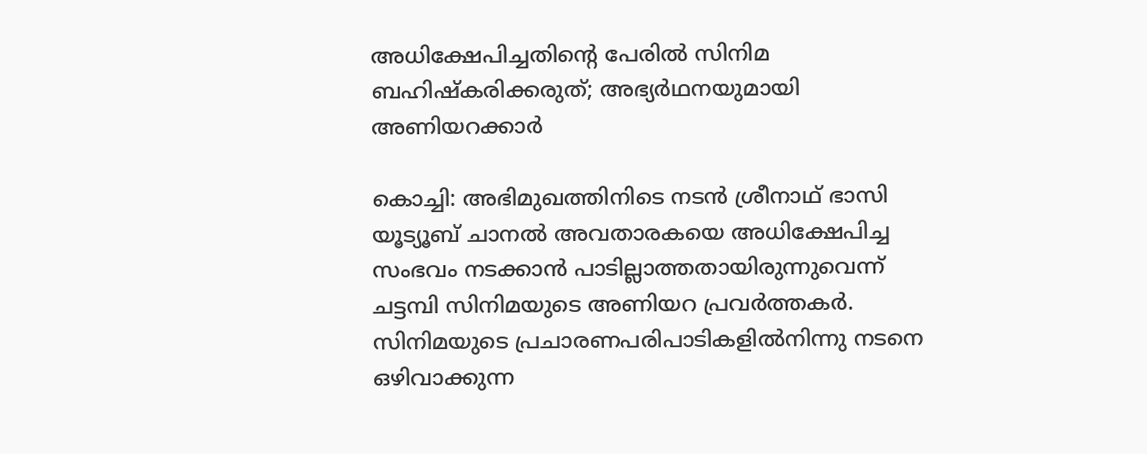അധിക്ഷേപിച്ചതിന്‍റെ പേരിൽ സിനിമ ബഹിഷ്കരിക്കരുത്; അഭ്യര്‍ഥനയുമായി അണിയറക്കാര്‍

കൊച്ചി: അഭിമുഖത്തിനിടെ നടന്‍ ശ്രീനാഥ് ഭാസി യൂട്യൂബ് ചാനല്‍ അവതാരകയെ അധിക്ഷേപിച്ച സംഭവം നടക്കാന്‍ പാടില്ലാത്തതായിരുന്നുവെന്ന് ചട്ടമ്പി സിനിമയുടെ അണിയറ പ്രവര്‍ത്തകര്‍. സിനിമയുടെ പ്രചാരണപരിപാടികളില്‍നിന്നു നടനെ ഒഴിവാക്കുന്ന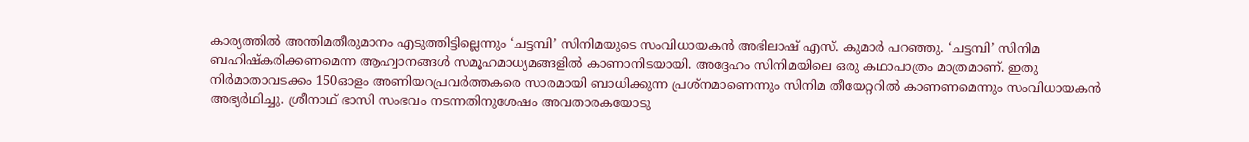കാര്യത്തില്‍ അന്തിമതീരുമാനം എടുത്തിട്ടില്ലെന്നും ‘ചട്ടമ്പി’ സിനിമയുടെ സംവിധായകന്‍ അഭിലാഷ് എസ്. കുമാര്‍ പറഞ്ഞു. ‘ചട്ടമ്പി’ സിനിമ ബഹിഷ്‌കരിക്കണമെന്ന ആഹ്വാനങ്ങള്‍ സമൂഹമാധ്യമങ്ങളില്‍ കാണാനിടയായി. അദ്ദേഹം സിനിമയിലെ ഒരു കഥാപാത്രം മാത്രമാണ്. ഇതു നിര്‍മാതാവടക്കം 150ഓളം അണിയറപ്രവര്‍ത്തകരെ സാരമായി ബാധിക്കുന്ന പ്രശ്‌നമാണെന്നും സിനിമ തീയേറ്ററില്‍ കാണണമെന്നും സംവിധായകന്‍ അഭ്യര്‍ഥിച്ചു. ശ്രീനാഥ് ഭാസി സംഭവം നടന്നതിനുശേഷം അവതാരകയോടു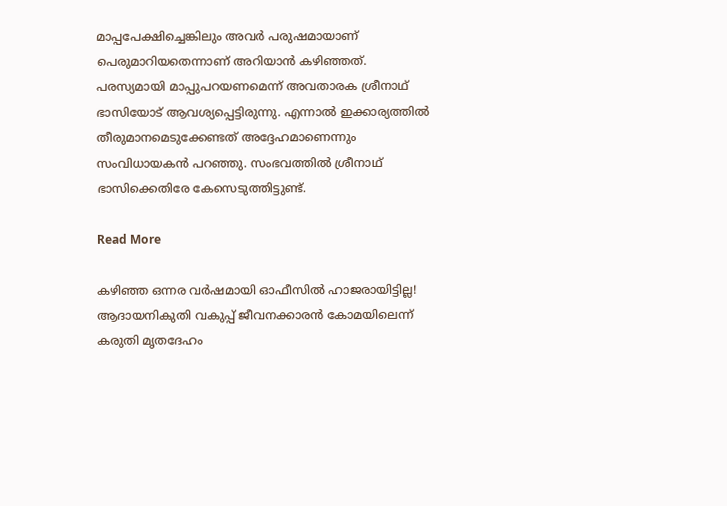മാപ്പപേക്ഷിച്ചെങ്കിലും അവര്‍ പരുഷമായാണ് പെരുമാറിയതെന്നാണ് അറിയാന്‍ കഴിഞ്ഞത്. പരസ്യമായി മാപ്പുപറയണമെന്ന് അവതാരക ശ്രീനാഥ് ഭാസിയോട് ആവശ്യപ്പെട്ടിരുന്നു. എന്നാല്‍ ഇക്കാര്യത്തില്‍ തീരുമാനമെടുക്കേണ്ടത് അദ്ദേഹമാണെന്നും സംവിധായകൻ പറഞ്ഞു. സംഭവത്തിൽ ശ്രീനാഥ് ഭാസിക്കെതിരേ കേസെടുത്തിട്ടുണ്ട്.

Read More

കഴിഞ്ഞ ഒന്നര വര്‍ഷമായി ഓഫീസില്‍ ഹാജരായിട്ടില്ല! ആദായനികുതി വകുപ്പ് ജീവനക്കാരന്‍ കോമയിലെന്ന് കരുതി മൃതദേഹം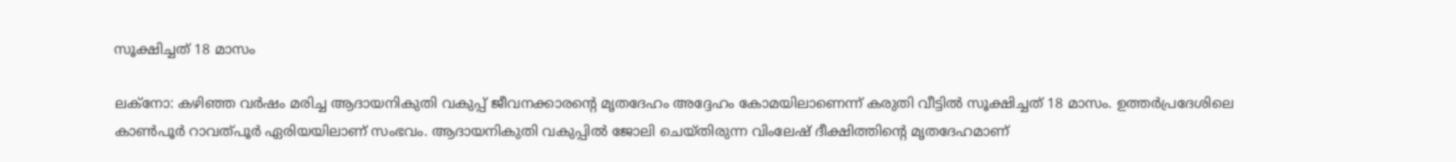സൂക്ഷിച്ചത് 18 മാസം

ലക്നോ: കഴിഞ്ഞ വര്‍ഷം മരിച്ച ആദായനികുതി വകുപ്പ് ജീവനക്കാരന്‍റെ മൃതദേഹം അദ്ദേഹം കോമയിലാണെന്ന് കരുതി വീട്ടില്‍ സൂക്ഷിച്ചത് 18 മാസം. ഉത്തർപ്രദേശിലെ കാണ്‍പൂർ റാവത്പൂര്‍ ഏരിയയിലാണ് സംഭവം. ആദായനികുതി വകുപ്പില്‍ ജോലി ചെയ്തിരുന്ന വിംലേഷ് ദീക്ഷിത്തിന്‍റെ മൃതദേഹമാണ്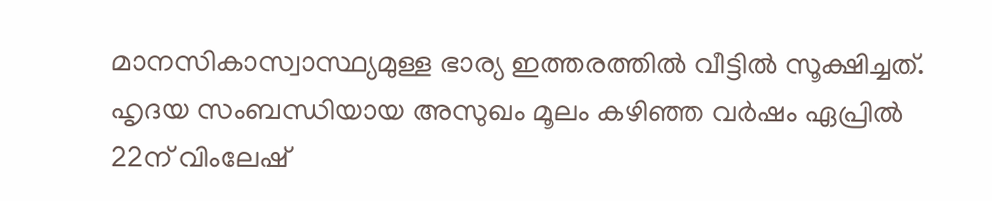മാനസികാസ്വാസ്ഥ്യമുള്ള ഭാര്യ ഇത്തരത്തില്‍ വീട്ടില്‍ സൂക്ഷിച്ചത്. ഹൃദയ സംബന്ധിയായ അസുഖം മൂലം കഴിഞ്ഞ വര്‍ഷം ഏപ്രില്‍ 22ന് വിംലേഷ്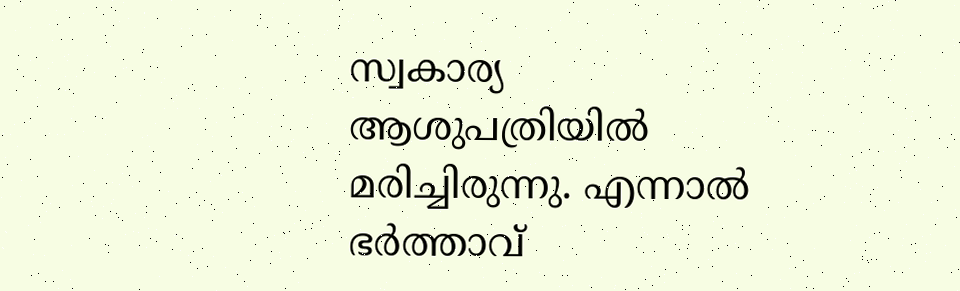സ്വകാര്യ ആശുപത്രിയില്‍ മരിച്ചിരുന്നു. എന്നാല്‍ ഭര്‍ത്താവ്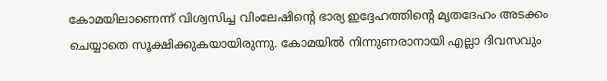കോമയിലാണെന്ന് വിശ്വസിച്ച വിംലേഷിന്‍റെ ഭാര്യ ഇദ്ദേഹത്തിന്‍റെ മൃതദേഹം അടക്കം ചെയ്യാതെ സൂക്ഷിക്കുകയായിരുന്നു. കോമയില്‍ നിന്നുണരാനായി എല്ലാ ദിവസവും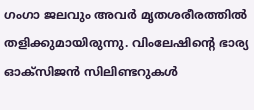ഗംഗാ ജലവും അവര്‍ മൃതശരീരത്തില്‍ തളിക്കുമായിരുന്നു. വിംലേഷിന്‍റെ ഭാര്യ ഓക്സിജന്‍ സിലിണ്ടറുകള്‍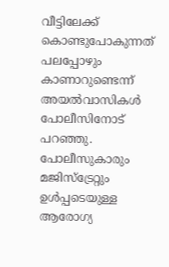വീട്ടിലേക്ക് കൊണ്ടുപോകുന്നത് പലപ്പോഴും കാണാറുണ്ടെന്ന് അയല്‍വാസികള്‍ പോലീസിനോട് പറഞ്ഞു. പോലീസുകാരും മജിസ്ട്രേറ്റും ഉള്‍പ്പടെയുള്ള ആരോഗ്യ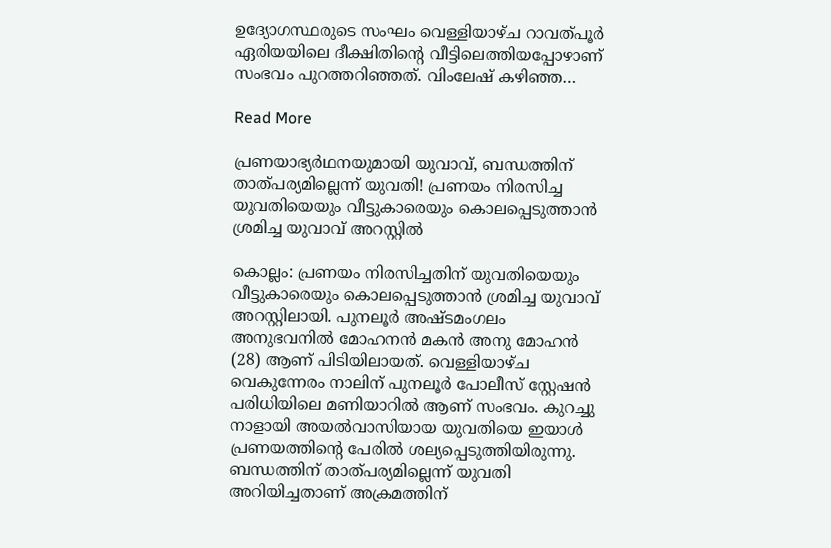ഉദ്യോഗസ്ഥരുടെ സംഘം വെള്ളിയാഴ്ച റാവത്പൂര്‍ ഏരിയയിലെ ദീക്ഷിതിന്‍റെ വീട്ടിലെത്തിയപ്പോഴാണ് സംഭവം പുറത്തറിഞ്ഞത്. വിംലേഷ് കഴിഞ്ഞ…

Read More

പ്രണയാഭ്യര്‍ഥനയുമായി യുവാവ്, ബന്ധത്തിന് താത്പര്യമില്ലെന്ന് യുവതി! പ്രണയം നിരസിച്ച യുവതിയെയും വീട്ടുകാരെയും കൊലപ്പെടുത്താന്‍ ശ്രമിച്ച യുവാവ് അറസ്റ്റില്‍

കൊല്ലം: പ്രണയം നിരസിച്ചതിന് യുവതിയെയും വീട്ടുകാരെയും കൊലപ്പെടുത്താന്‍ ശ്രമിച്ച യുവാവ് അറസ്റ്റിലായി. പുനലൂര്‍ അഷ്ടമംഗലം അനുഭവനില്‍ മോഹനന്‍ മകന്‍ അനു മോഹന്‍ (28) ആണ് പിടിയിലായത്. വെള്ളിയാഴ്ച വെകുന്നേരം നാലിന് പുനലൂര്‍ പോലീസ് സ്റ്റേഷന്‍ പരിധിയിലെ മണിയാറില്‍ ആണ് സംഭവം. കുറച്ചു നാളായി അയല്‍വാസിയായ യുവതിയെ ഇയാള്‍ പ്രണയത്തിന്‍റെ പേരില്‍ ശല്യപ്പെടുത്തിയിരുന്നു. ബന്ധത്തിന് താത്പര്യമില്ലെന്ന് യുവതി അറിയിച്ചതാണ് അക്രമത്തിന്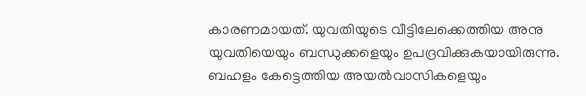കാരണമായത്. യുവതിയുടെ വീട്ടിലേക്കെത്തിയ അനു യുവതിയെയും ബന്ധുക്കളെയും ഉപദ്രവിക്കുകയായിരുന്നു. ബഹളം കേട്ടെത്തിയ അയല്‍വാസികളെയും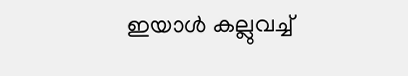ഇയാള്‍ കല്ലുവച്ച്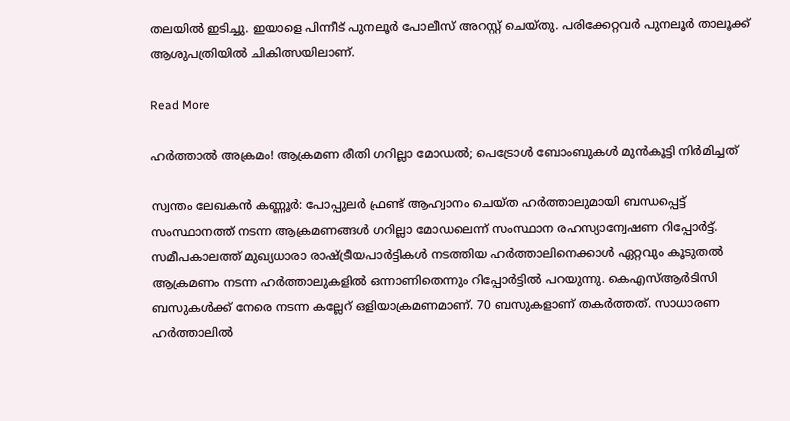തലയില്‍ ഇടിച്ചു. ഇയാളെ പിന്നീട് പുനലൂര്‍ പോലീസ് അറസ്റ്റ് ചെയ്തു. പരിക്കേറ്റവര്‍ പുനലൂര്‍ താലൂക്ക് ആശുപത്രിയില്‍ ചികിത്സയിലാണ്.

Read More

ഹർത്താൽ അക്രമം! ആക്രമണ രീതി ഗറില്ലാ മോഡൽ; പെട്രോൾ ബോംബുകൾ മുൻകൂട്ടി നിർമിച്ചത്

സ്വന്തം ലേഖകൻ കണ്ണൂർ: പോപ്പുലർ ഫ്രണ്ട് ആഹ്വാനം ചെയ്ത ഹർത്താലുമായി ബന്ധപ്പെട്ട് സംസ്ഥാനത്ത് നടന്ന ആക്രമണങ്ങൾ ഗറില്ലാ മോഡലെന്ന് സംസ്ഥാന രഹസ്യാന്വേഷണ റിപ്പോർട്ട്. സമീപകാലത്ത് മുഖ്യധാരാ രാഷ്‌ട്രീയപാർട്ടികൾ നടത്തിയ ഹർത്താലിനെക്കാൾ ഏറ്റവും കൂടുതൽ ആക്രമണം നടന്ന ഹർത്താലുകളിൽ ഒന്നാണിതെന്നും റിപ്പോർട്ടിൽ പറയുന്നു. കെഎസ്ആർടിസി ബസുകൾക്ക് നേരെ നടന്ന കല്ലേറ് ഒളിയാക്രമണമാണ്. 70 ബസുകളാണ് തകർത്തത്. സാധാരണ ഹർത്താലിൽ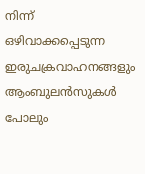നിന്ന് ഒഴിവാക്കപ്പെടുന്ന ഇരുചക്രവാഹനങ്ങളും ആംബുലൻസുകൾ പോലും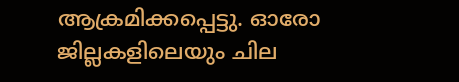ആക്രമിക്കപ്പെട്ടു. ഓരോ ജില്ലകളിലെയും ചില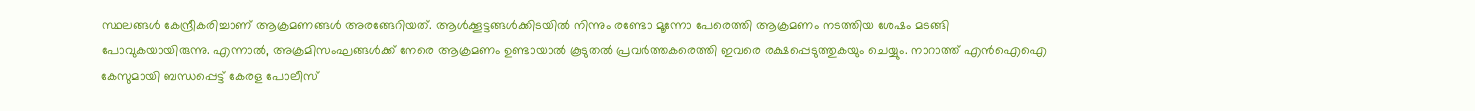സ്ഥലങ്ങൾ കേന്ദ്രീകരിച്ചാണ് ആക്രമണങ്ങൾ അരങ്ങേറിയത്. ആൾക്കൂട്ടങ്ങൾക്കിടയിൽ നിന്നും രണ്ടോ മൂന്നോ പേരെത്തി ആക്രമണം നടത്തിയ ശേഷം മടങ്ങി പോവുകയായിരുന്നു. എന്നാൽ, അക്രമിസംഘങ്ങൾക്ക് നേരെ ആക്രമണം ഉണ്ടായാൽ കൂടുതൽ പ്രവർത്തകരെത്തി ഇവരെ രക്ഷപ്പെടുത്തുകയും ചെയ്യും. നാറാത്ത് എൻഐഐ കേസുമായി ബന്ധപ്പെട്ട് കേരള പോലീസ്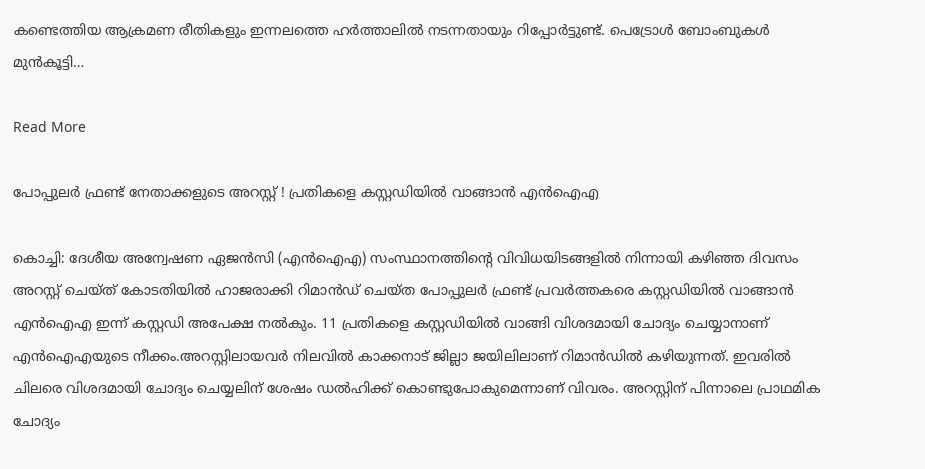കണ്ടെത്തിയ ആക്രമണ രീതികളും ഇന്നലത്തെ ഹർത്താലിൽ നടന്നതായും റിപ്പോർട്ടുണ്ട്. പെട്രോൾ ബോംബുകൾ മുൻകൂട്ടി…

Read More

പോപ്പുലര്‍ ഫ്രണ്ട് നേതാക്കളുടെ അറസ്റ്റ് ! പ്രതികളെ കസ്റ്റഡിയില്‍ വാങ്ങാന്‍ എന്‍ഐഎ

കൊച്ചി: ദേശീയ അന്വേഷണ ഏജന്‍സി (എന്‍ഐഎ) സംസ്ഥാനത്തിന്റെ വിവിധയിടങ്ങളില്‍ നിന്നായി കഴിഞ്ഞ ദിവസം അറസ്റ്റ് ചെയ്ത് കോടതിയില്‍ ഹാജരാക്കി റിമാന്‍ഡ് ചെയ്ത പോപ്പുലര്‍ ഫ്രണ്ട് പ്രവര്‍ത്തകരെ കസ്റ്റഡിയില്‍ വാങ്ങാന്‍ എന്‍ഐഎ ഇന്ന് കസ്റ്റഡി അപേക്ഷ നല്‍കും. 11 പ്രതികളെ കസ്റ്റഡിയില്‍ വാങ്ങി വിശദമായി ചോദ്യം ചെയ്യാനാണ് എന്‍ഐഎയുടെ നീക്കം.അറസ്റ്റിലായവര്‍ നിലവില്‍ കാക്കനാട് ജില്ലാ ജയിലിലാണ് റിമാന്‍ഡില്‍ കഴിയുന്നത്. ഇവരില്‍ ചിലരെ വിശദമായി ചോദ്യം ചെയ്യലിന് ശേഷം ഡല്‍ഹിക്ക് കൊണ്ടുപോകുമെന്നാണ് വിവരം. അറസ്റ്റിന് പിന്നാലെ പ്രാഥമിക ചോദ്യം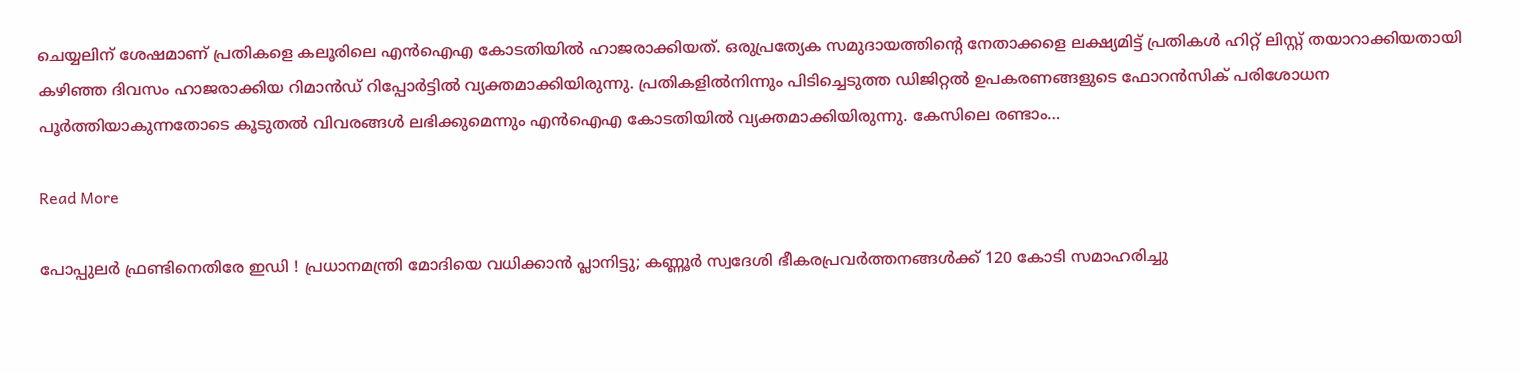ചെയ്യലിന് ശേഷമാണ് പ്രതികളെ കലൂരിലെ എന്‍ഐഎ കോടതിയില്‍ ഹാജരാക്കിയത്. ഒരുപ്രത്യേക സമുദായത്തിന്റെ നേതാക്കളെ ലക്ഷ്യമിട്ട് പ്രതികള്‍ ഹിറ്റ് ലിസ്റ്റ് തയാറാക്കിയതായി കഴിഞ്ഞ ദിവസം ഹാജരാക്കിയ റിമാന്‍ഡ് റിപ്പോര്‍ട്ടില്‍ വ്യക്തമാക്കിയിരുന്നു. പ്രതികളില്‍നിന്നും പിടിച്ചെടുത്ത ഡിജിറ്റല്‍ ഉപകരണങ്ങളുടെ ഫോറന്‍സിക് പരിശോധന പൂര്‍ത്തിയാകുന്നതോടെ കൂടുതല്‍ വിവരങ്ങള്‍ ലഭിക്കുമെന്നും എന്‍ഐഎ കോടതിയില്‍ വ്യക്തമാക്കിയിരുന്നു. കേസിലെ രണ്ടാം…

Read More

പോപ്പുലര്‍ ഫ്രണ്ടിനെതിരേ ഇഡി ! പ്രധാനമന്ത്രി മോദിയെ വധിക്കാന്‍ പ്ലാനിട്ടു; കണ്ണൂര്‍ സ്വദേശി ഭീകരപ്രവര്‍ത്തനങ്ങള്‍ക്ക് 120 കോടി സമാഹരിച്ചു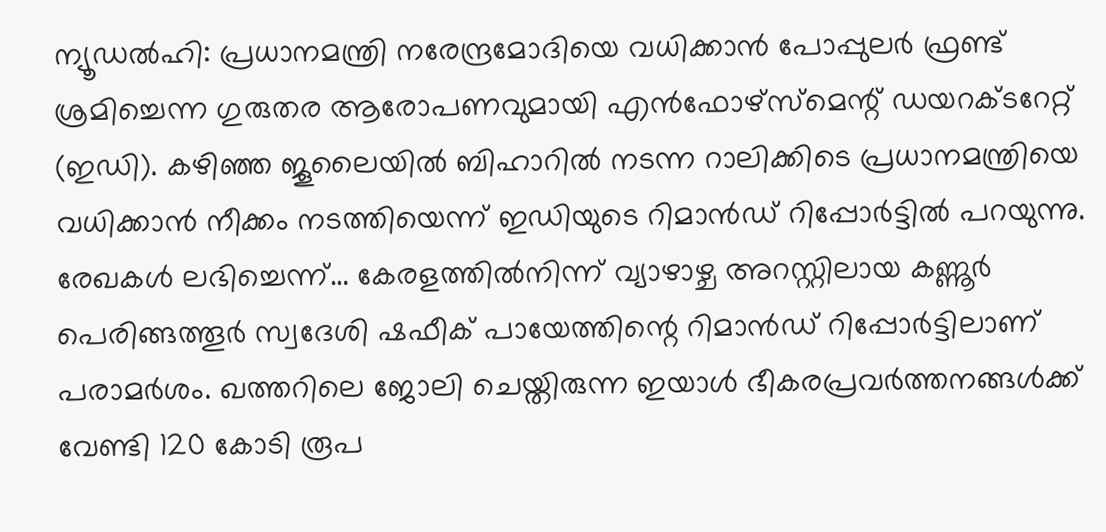ന്യൂഡല്‍ഹി: പ്രധാനമന്ത്രി നരേന്ദ്രമോദിയെ വധിക്കാന്‍ പോപ്പുലര്‍ ഫ്രണ്ട് ശ്രമിച്ചെന്ന ഗുരുതര ആരോപണവുമായി എന്‍ഫോഴ്‌സ്‌മെന്റ് ഡയറക്ടറേറ്റ് (ഇഡി). കഴിഞ്ഞ ജൂലൈയില്‍ ബിഹാറില്‍ നടന്ന റാലിക്കിടെ പ്രധാനമന്ത്രിയെ വധിക്കാന്‍ നീക്കം നടത്തിയെന്ന് ഇഡിയുടെ റിമാന്‍ഡ് റിപ്പോര്‍ട്ടില്‍ പറയുന്നു. രേഖകള്‍ ലഭിച്ചെന്ന്… കേരളത്തില്‍നിന്ന് വ്യാഴാഴ്ച അറസ്റ്റിലായ കണ്ണൂര്‍ പെരിങ്ങത്തൂര്‍ സ്വദേശി ഷഫീക് പായേത്തിന്റെ റിമാന്‍ഡ് റിപ്പോര്‍ട്ടിലാണ് പരാമര്‍ശം. ഖത്തറിലെ ജോലി ചെയ്തിരുന്ന ഇയാള്‍ ഭീകരപ്രവര്‍ത്തനങ്ങള്‍ക്ക് വേണ്ടി 120 കോടി രൂപ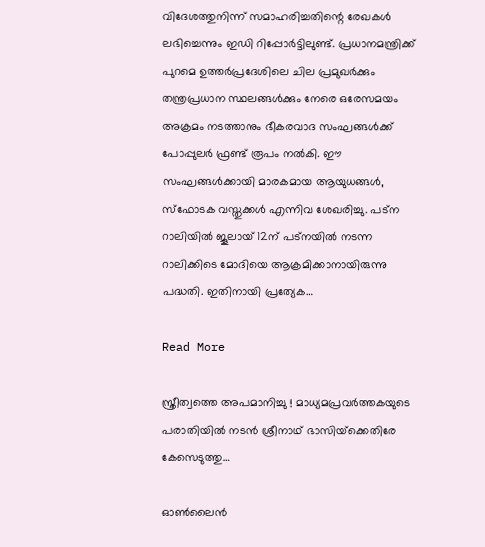വിദേശത്തുനിന്ന് സമാഹരിച്ചതിന്റെ രേഖകള്‍ ലഭിച്ചെന്നും ഇഡി റിപ്പോര്‍ട്ടിലുണ്ട്. പ്രധാനമന്ത്രിക്ക് പുറമെ ഉത്തര്‍പ്രദേശിലെ ചില പ്രമുഖര്‍ക്കും തന്ത്രപ്രധാന സ്ഥലങ്ങള്‍ക്കും നേരെ ഒരേസമയം അക്രമം നടത്താനും ഭീകരവാദ സംഘങ്ങള്‍ക്ക് പോപ്പുലര്‍ ഫ്രണ്ട് രൂപം നല്‍കി. ഈ സംഘങ്ങള്‍ക്കായി മാരകമായ ആയുധങ്ങള്‍, സ്‌ഫോടക വസ്തുക്കള്‍ എന്നിവ ശേഖരിച്ചു. പട്‌ന റാലിയില്‍ ജൂലായ് 12ന് പട്‌നയില്‍ നടന്ന റാലിക്കിടെ മോദിയെ ആക്രമിക്കാനായിരുന്നു പദ്ധതി. ഇതിനായി പ്രത്യേക…

Read More

സ്ത്രീത്വത്തെ അപമാനിച്ചു ! മാധ്യമപ്രവര്‍ത്തകയുടെ പരാതിയില്‍ നടന്‍ ശ്രീനാഥ് ഭാസിയ്‌ക്കെതിരേ കേസെടുത്തു…

ഓണ്‍ലൈന്‍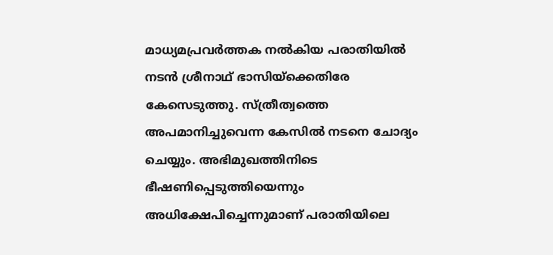മാധ്യമപ്രവര്‍ത്തക നല്‍കിയ പരാതിയില്‍ നടന്‍ ശ്രീനാഥ് ഭാസിയ്‌ക്കെതിരേ കേസെടുത്തു. സ്ത്രീത്വത്തെ അപമാനിച്ചുവെന്ന കേസില്‍ നടനെ ചോദ്യം ചെയ്യും. അഭിമുഖത്തിനിടെ ഭീഷണിപ്പെടുത്തിയെന്നും അധിക്ഷേപിച്ചെന്നുമാണ് പരാതിയിലെ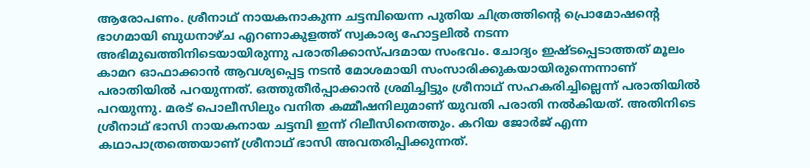ആരോപണം. ശ്രീനാഥ് നായകനാകുന്ന ചട്ടമ്പിയെന്ന പുതിയ ചിത്രത്തിന്റെ പ്രൊമോഷന്റെ ഭാഗമായി ബുധനാഴ്ച എറണാകുളത്ത് സ്വകാര്യ ഹോട്ടലില്‍ നടന്ന അഭിമുഖത്തിനിടെയായിരുന്നു പരാതിക്കാസ്പദമായ സംഭവം. ചോദ്യം ഇഷ്ടപ്പെടാത്തത് മൂലം കാമറ ഓഫാക്കാന്‍ ആവശ്യപ്പെട്ട നടന്‍ മോശമായി സംസാരിക്കുകയായിരുന്നെന്നാണ് പരാതിയില്‍ പറയുന്നത്. ഒത്തുതീര്‍പ്പാക്കാന്‍ ശ്രമിച്ചിട്ടും ശ്രീനാഥ് സഹകരിച്ചില്ലെന്ന് പരാതിയില്‍ പറയുന്നു. മരട് പൊലീസിലും വനിത കമ്മീഷനിലുമാണ് യുവതി പരാതി നല്‍കിയത്. അതിനിടെ ശ്രീനാഥ് ഭാസി നായകനായ ചട്ടമ്പി ഇന്ന് റിലീസിനെത്തും. കറിയ ജോര്‍ജ് എന്ന കഥാപാത്രത്തെയാണ് ശ്രീനാഥ് ഭാസി അവതരിപ്പിക്കുന്നത്.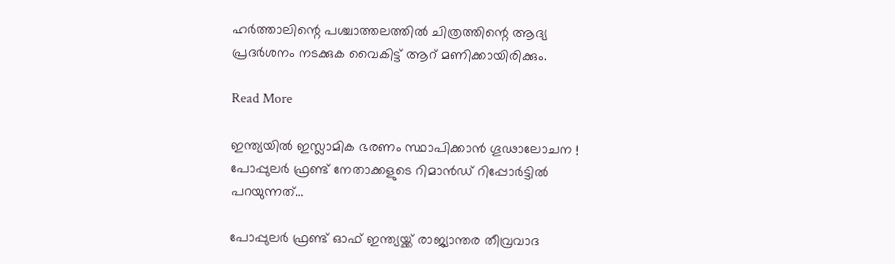ഹര്‍ത്താലിന്റെ പശ്ചാത്തലത്തില്‍ ചിത്രത്തിന്റെ ആദ്യ പ്രദര്‍ശനം നടക്കുക വൈകിട്ട് ആറ് മണിക്കായിരിക്കും.

Read More

ഇന്ത്യയില്‍ ഇസ്ലാമിക ഭരണം സ്ഥാപിക്കാന്‍ ഗൂഢാലോചന ! പോപ്പുലര്‍ ഫ്രണ്ട് നേതാക്കളുടെ റിമാന്‍ഡ് റിപ്പോര്‍ട്ടില്‍ പറയുന്നത്…

പോപ്പുലര്‍ ഫ്രണ്ട് ഓഫ് ഇന്ത്യയ്ക്ക് രാജ്യാന്തര തീവ്രവാദ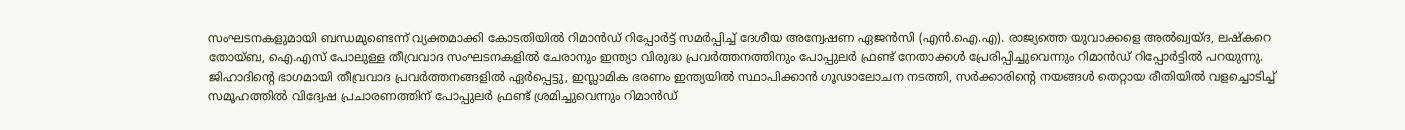സംഘടനകളുമായി ബന്ധമുണ്ടെന്ന് വ്യക്തമാക്കി കോടതിയില്‍ റിമാന്‍ഡ് റിപ്പോര്‍ട്ട് സമര്‍പ്പിച്ച് ദേശീയ അന്വേഷണ ഏജന്‍സി (എന്‍.ഐ.എ). രാജ്യത്തെ യുവാക്കളെ അല്‍ഖ്വയ്ദ, ലഷ്‌കറെ തോയ്ബ, ഐ.എസ് പോലുള്ള തീവ്രവാദ സംഘടനകളില്‍ ചേരാനും ഇന്ത്യാ വിരുദ്ധ പ്രവര്‍ത്തനത്തിനും പോപ്പുലര്‍ ഫ്രണ്ട് നേതാക്കള്‍ പ്രേരിപ്പിച്ചുവെന്നും റിമാന്‍ഡ് റിപ്പോര്‍ട്ടില്‍ പറയുന്നു. ജിഹാദിന്റെ ഭാഗമായി തീവ്രവാദ പ്രവര്‍ത്തനങ്ങളില്‍ ഏര്‍പ്പെട്ടു, ഇസ്ലാമിക ഭരണം ഇന്ത്യയില്‍ സ്ഥാപിക്കാന്‍ ഗൂഢാലോചന നടത്തി, സര്‍ക്കാരിന്റെ നയങ്ങള്‍ തെറ്റായ രീതിയില്‍ വളച്ചൊടിച്ച് സമൂഹത്തില്‍ വിദ്വേഷ പ്രചാരണത്തിന് പോപ്പുലര്‍ ഫ്രണ്ട് ശ്രമിച്ചുവെന്നും റിമാന്‍ഡ്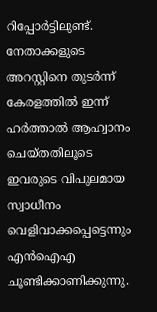റിപ്പോര്‍ട്ടിലുണ്ട്. നേതാക്കളുടെ അറസ്റ്റിനെ തുടര്‍ന്ന് കേരളത്തില്‍ ഇന്ന് ഹര്‍ത്താല്‍ ആഹ്വാനം ചെയ്തതിലൂടെ ഇവരുടെ വിപുലമായ സ്വാധീനം വെളിവാക്കപ്പെട്ടെന്നും എന്‍ഐഎ ചൂണ്ടിക്കാണിക്കുന്നു.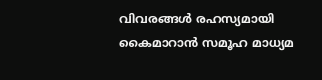വിവരങ്ങള്‍ രഹസ്യമായി കൈമാറാന്‍ സമൂഹ മാധ്യമ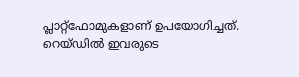പ്ലാറ്റ്ഫോമുകളാണ് ഉപയോഗിച്ചത്. റെയ്ഡില്‍ ഇവരുടെ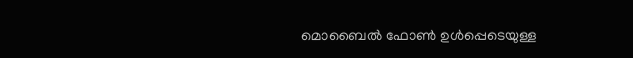മൊബൈല്‍ ഫോണ്‍ ഉള്‍പ്പെടെയുള്ള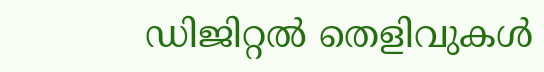ഡിജിറ്റല്‍ തെളിവുകള്‍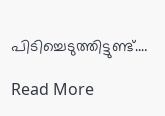പിടിച്ചെടുത്തിട്ടുണ്ട്.…

Read More